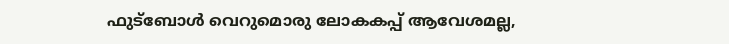ഫുട്‌ബോള്‍ വെറുമൊരു ലോകകപ്പ് ആവേശമല്ല,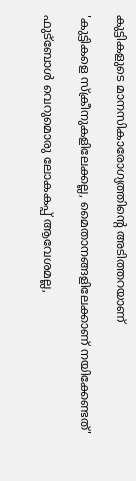കുട്ടികളുടെ മാനസികാരോഗ്യത്തിന്റെ അടിത്തറയാണ്

'കുട്ടികളെ സ്‌ക്രീനുകളിലേക്കല്ല, മൈതാനങ്ങളിലേക്കാണ് നയിക്കേണ്ടത്'

ഫുട്‌ബോള്‍ വെറുമൊരു ലോകകപ്പ് ആവേശമല്ല,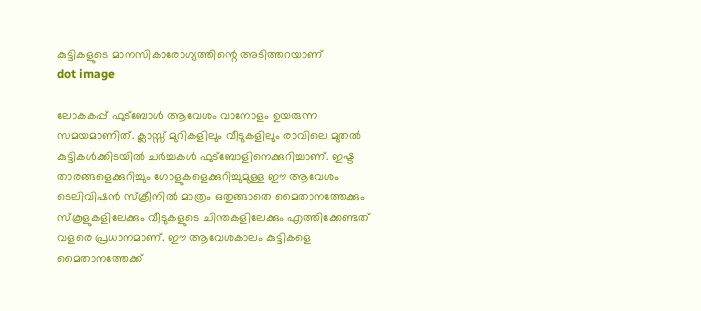കുട്ടികളുടെ മാനസികാരോഗ്യത്തിന്റെ അടിത്തറയാണ്
dot image

ലോകകപ്പ് ഫുട്‌ബോള്‍ ആവേശം വാനോളം ഉയരുന്ന സമയമാണിത്. ക്ലാസ്സ് മുറികളിലും വീടുകളിലും രാവിലെ മുതല്‍ കുട്ടികള്‍ക്കിടയില്‍ ചര്‍ച്ചകള്‍ ഫുട്‌ബോളിനെക്കുറിച്ചാണ്. ഇഷ്ട താരങ്ങളെക്കുറിച്ചും ഗോളുകളെക്കുറിച്ചുമുള്ള ഈ ആവേശം ടെലിവിഷന്‍ സ്‌ക്രീനില്‍ മാത്രം ഒതുങ്ങാതെ മൈതാനത്തേക്കും സ്‌കൂളുകളിലേക്കും വീടുകളുടെ ചിന്തകളിലേക്കും എത്തിക്കേണ്ടത് വളരെ പ്രധാനമാണ്. ഈ ആവേശകാലം കുട്ടികളെ മൈതാനത്തേക്ക്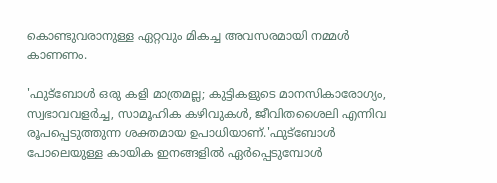കൊണ്ടുവരാനുള്ള ഏറ്റവും മികച്ച അവസരമായി നമ്മള്‍ കാണണം.

'ഫുട്‌ബോള്‍ ഒരു കളി മാത്രമല്ല; കുട്ടികളുടെ മാനസികാരോഗ്യം, സ്വഭാവവളര്‍ച്ച, സാമൂഹിക കഴിവുകള്‍, ജീവിതശൈലി എന്നിവ രൂപപ്പെടുത്തുന്ന ശക്തമായ ഉപാധിയാണ്.'ഫുട്‌ബോള്‍ പോലെയുള്ള കായിക ഇനങ്ങളില്‍ ഏര്‍പ്പെടുമ്പോള്‍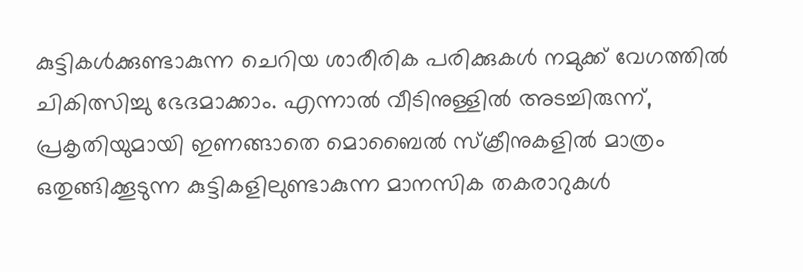കുട്ടികള്‍ക്കുണ്ടാകുന്ന ചെറിയ ശാരീരിക പരിക്കുകള്‍ നമുക്ക് വേഗത്തില്‍ ചികിത്സിച്ചു ഭേദമാക്കാം. എന്നാല്‍ വീടിനുള്ളില്‍ അടച്ചിരുന്ന്, പ്രകൃതിയുമായി ഇണങ്ങാതെ മൊബൈല്‍ സ്‌ക്രീനുകളില്‍ മാത്രം ഒതുങ്ങിക്കൂടുന്ന കുട്ടികളിലുണ്ടാകുന്ന മാനസിക തകരാറുകള്‍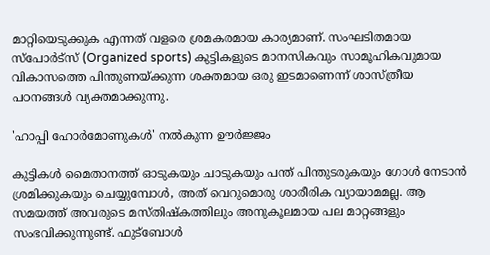മാറ്റിയെടുക്കുക എന്നത് വളരെ ശ്രമകരമായ കാര്യമാണ്. സംഘടിതമായ സ്‌പോര്‍ട്‌സ് (Organized sports) കുട്ടികളുടെ മാനസികവും സാമൂഹികവുമായ വികാസത്തെ പിന്തുണയ്ക്കുന്ന ശക്തമായ ഒരു ഇടമാണെന്ന് ശാസ്ത്രീയ പഠനങ്ങള്‍ വ്യക്തമാക്കുന്നു.

'ഹാപ്പി ഹോര്‍മോണുകള്‍' നല്‍കുന്ന ഊര്‍ജ്ജം

കുട്ടികള്‍ മൈതാനത്ത് ഓടുകയും ചാടുകയും പന്ത് പിന്തുടരുകയും ഗോള്‍ നേടാന്‍ ശ്രമിക്കുകയും ചെയ്യുമ്പോള്‍, അത് വെറുമൊരു ശാരീരിക വ്യായാമമല്ല. ആ സമയത്ത് അവരുടെ മസ്തിഷ്‌കത്തിലും അനുകൂലമായ പല മാറ്റങ്ങളും സംഭവിക്കുന്നുണ്ട്. ഫുട്‌ബോള്‍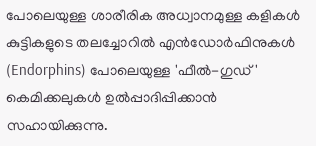പോലെയുള്ള ശാരീരിക അധ്വാനമുള്ള കളികള്‍ കുട്ടികളുടെ തലച്ചോറില്‍ എന്‍ഡോര്‍ഫിനുകള്‍ (Endorphins) പോലെയുള്ള 'ഫീല്‍-ഗുഡ്' കെമിക്കലുകള്‍ ഉല്‍പ്പാദിപ്പിക്കാന്‍ സഹായിക്കുന്നു.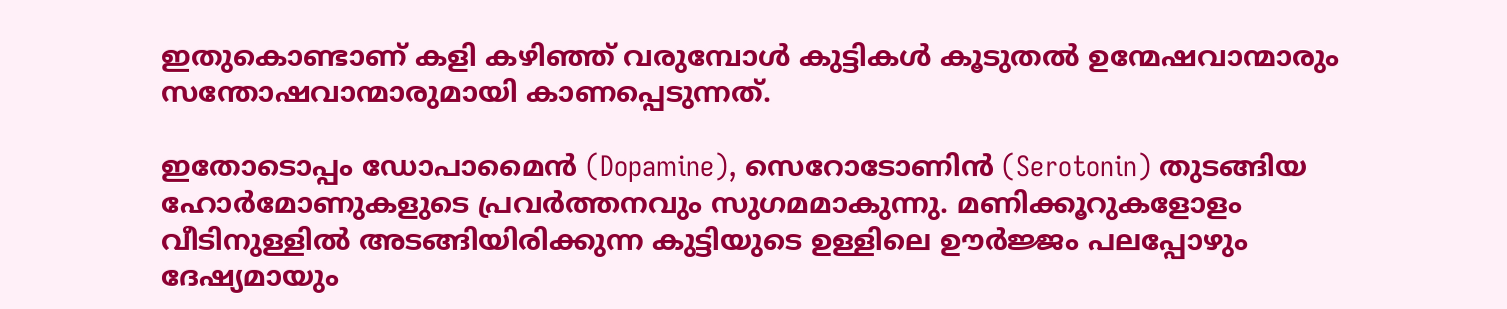ഇതുകൊണ്ടാണ് കളി കഴിഞ്ഞ് വരുമ്പോള്‍ കുട്ടികള്‍ കൂടുതല്‍ ഉന്മേഷവാന്മാരും സന്തോഷവാന്മാരുമായി കാണപ്പെടുന്നത്.

ഇതോടൊപ്പം ഡോപാമൈന്‍ (Dopamine), സെറോടോണിന്‍ (Serotonin) തുടങ്ങിയ ഹോര്‍മോണുകളുടെ പ്രവര്‍ത്തനവും സുഗമമാകുന്നു. മണിക്കൂറുകളോളം വീടിനുള്ളില്‍ അടങ്ങിയിരിക്കുന്ന കുട്ടിയുടെ ഉള്ളിലെ ഊര്‍ജ്ജം പലപ്പോഴും ദേഷ്യമായും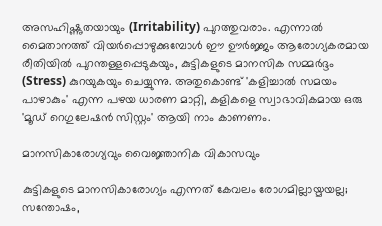അസഹിഷ്ണുതയായും (Irritability) പുറത്തുവരാം. എന്നാല്‍ മൈതാനത്ത് വിയര്‍പ്പൊഴുക്കുമ്പോള്‍ ഈ ഊര്‍ജ്ജം ആരോഗ്യകരമായ രീതിയില്‍ പുറന്തള്ളപ്പെടുകയും, കുട്ടികളുടെ മാനസിക സമ്മര്‍ദ്ദം (Stress) കുറയുകയും ചെയ്യുന്നു. അതുകൊണ്ട് 'കളിച്ചാല്‍ സമയം പാഴാകും' എന്ന പഴയ ധാരണ മാറ്റി, കളികളെ സ്വാഭാവികമായ ഒരു 'മൂഡ് റെഗുലേഷന്‍ സിസ്റ്റം' ആയി നാം കാണണം.

മാനസികാരോഗ്യവും വൈജ്ഞാനിക വികാസവും

കുട്ടികളുടെ മാനസികാരോഗ്യം എന്നത് കേവലം രോഗമില്ലായ്മയല്ല; സന്തോഷം,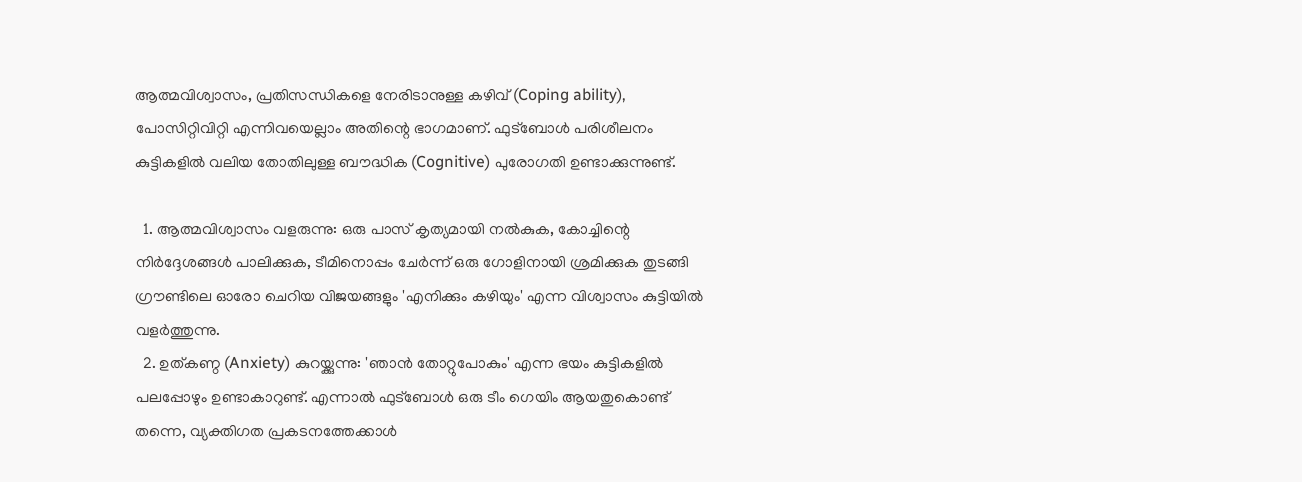ആത്മവിശ്വാസം, പ്രതിസന്ധികളെ നേരിടാനുള്ള കഴിവ് (Coping ability), പോസിറ്റിവിറ്റി എന്നിവയെല്ലാം അതിന്റെ ഭാഗമാണ്. ഫുട്‌ബോള്‍ പരിശീലനം കുട്ടികളില്‍ വലിയ തോതിലുള്ള ബൗദ്ധിക (Cognitive) പുരോഗതി ഉണ്ടാക്കുന്നുണ്ട്.

  1. ആത്മവിശ്വാസം വളരുന്നു: ഒരു പാസ് കൃത്യമായി നല്‍കുക, കോച്ചിന്റെ നിര്‍ദ്ദേശങ്ങള്‍ പാലിക്കുക, ടീമിനൊപ്പം ചേര്‍ന്ന് ഒരു ഗോളിനായി ശ്രമിക്കുക തുടങ്ങി ഗ്രൗണ്ടിലെ ഓരോ ചെറിയ വിജയങ്ങളും 'എനിക്കും കഴിയും' എന്ന വിശ്വാസം കുട്ടിയില്‍ വളര്‍ത്തുന്നു.
  2. ഉത്കണ്ഠ (Anxiety) കുറയ്ക്കുന്നു: 'ഞാന്‍ തോറ്റുപോകും' എന്ന ഭയം കുട്ടികളില്‍ പലപ്പോഴും ഉണ്ടാകാറുണ്ട്. എന്നാല്‍ ഫുട്ബോള്‍ ഒരു ടീം ഗെയിം ആയതുകൊണ്ട് തന്നെ, വ്യക്തിഗത പ്രകടനത്തേക്കാള്‍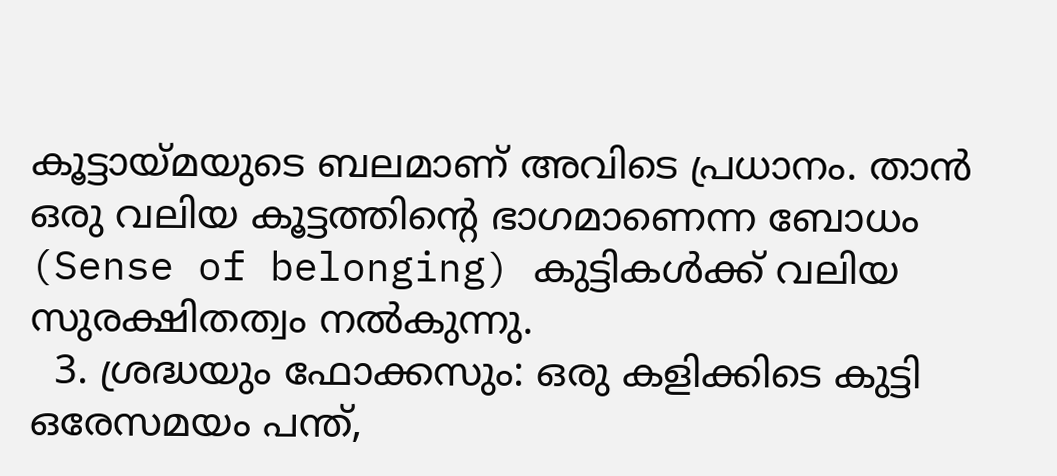കൂട്ടായ്മയുടെ ബലമാണ് അവിടെ പ്രധാനം. താന്‍ ഒരു വലിയ കൂട്ടത്തിന്റെ ഭാഗമാണെന്ന ബോധം (Sense of belonging) കുട്ടികള്‍ക്ക് വലിയ സുരക്ഷിതത്വം നല്‍കുന്നു.
  3. ശ്രദ്ധയും ഫോക്കസും: ഒരു കളിക്കിടെ കുട്ടി ഒരേസമയം പന്ത്,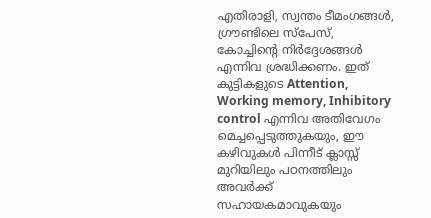എതിരാളി, സ്വന്തം ടീമംഗങ്ങള്‍, ഗ്രൗണ്ടിലെ സ്പേസ്, കോച്ചിന്റെ നിര്‍ദ്ദേശങ്ങള്‍ എന്നിവ ശ്രദ്ധിക്കണം. ഇത് കുട്ടികളുടെ Attention, Working memory, Inhibitory control എന്നിവ അതിവേഗം മെച്ചപ്പെടുത്തുകയും, ഈ കഴിവുകള്‍ പിന്നീട് ക്ലാസ്സ് മുറിയിലും പഠനത്തിലും അവര്‍ക്ക് സഹായകമാവുകയും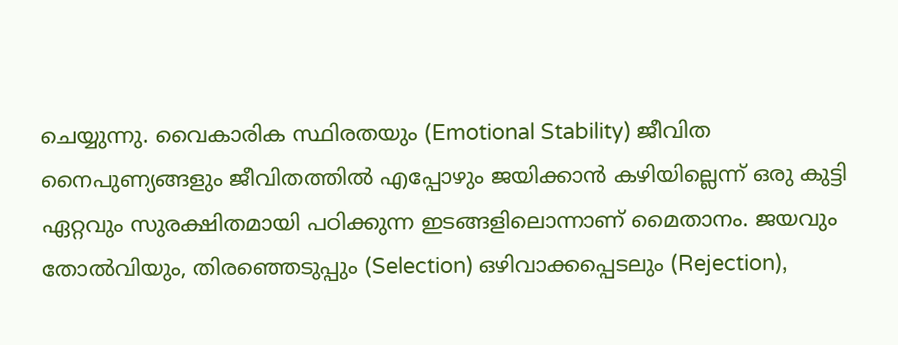ചെയ്യുന്നു. വൈകാരിക സ്ഥിരതയും (Emotional Stability) ജീവിത നൈപുണ്യങ്ങളും ജീവിതത്തില്‍ എപ്പോഴും ജയിക്കാന്‍ കഴിയില്ലെന്ന് ഒരു കുട്ടി ഏറ്റവും സുരക്ഷിതമായി പഠിക്കുന്ന ഇടങ്ങളിലൊന്നാണ് മൈതാനം. ജയവും തോല്‍വിയും, തിരഞ്ഞെടുപ്പും (Selection) ഒഴിവാക്കപ്പെടലും (Rejection),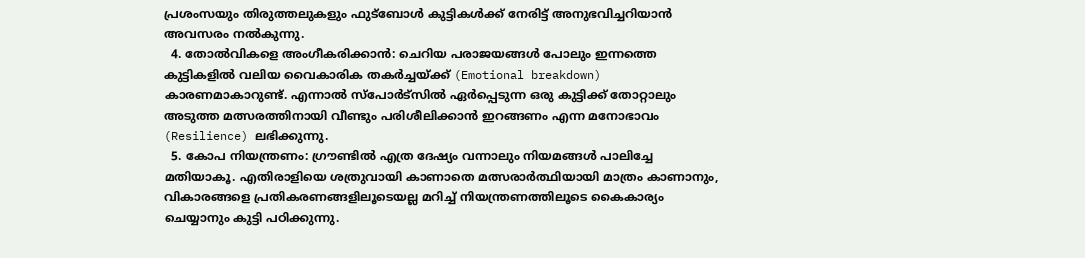പ്രശംസയും തിരുത്തലുകളും ഫുട്ബോള്‍ കുട്ടികള്‍ക്ക് നേരിട്ട് അനുഭവിച്ചറിയാന്‍ അവസരം നല്‍കുന്നു.
  4. തോല്‍വികളെ അംഗീകരിക്കാന്‍: ചെറിയ പരാജയങ്ങള്‍ പോലും ഇന്നത്തെ കുട്ടികളില്‍ വലിയ വൈകാരിക തകര്‍ച്ചയ്ക്ക് (Emotional breakdown) കാരണമാകാറുണ്ട്. എന്നാല്‍ സ്പോര്‍ട്സില്‍ ഏര്‍പ്പെടുന്ന ഒരു കുട്ടിക്ക് തോറ്റാലും അടുത്ത മത്സരത്തിനായി വീണ്ടും പരിശീലിക്കാന്‍ ഇറങ്ങണം എന്ന മനോഭാവം (Resilience) ലഭിക്കുന്നു.
  5. കോപ നിയന്ത്രണം: ഗ്രൗണ്ടില്‍ എത്ര ദേഷ്യം വന്നാലും നിയമങ്ങള്‍ പാലിച്ചേ മതിയാകൂ. എതിരാളിയെ ശത്രുവായി കാണാതെ മത്സരാര്‍ത്ഥിയായി മാത്രം കാണാനും, വികാരങ്ങളെ പ്രതികരണങ്ങളിലൂടെയല്ല മറിച്ച് നിയന്ത്രണത്തിലൂടെ കൈകാര്യം ചെയ്യാനും കുട്ടി പഠിക്കുന്നു.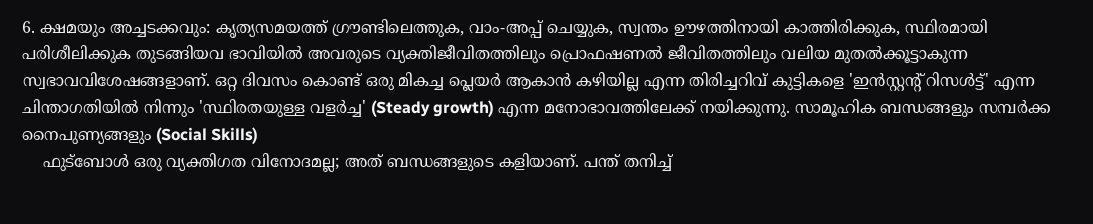6. ക്ഷമയും അച്ചടക്കവും: കൃത്യസമയത്ത് ഗ്രൗണ്ടിലെത്തുക, വാം-അപ്പ് ചെയ്യുക, സ്വന്തം ഊഴത്തിനായി കാത്തിരിക്കുക, സ്ഥിരമായി പരിശീലിക്കുക തുടങ്ങിയവ ഭാവിയില്‍ അവരുടെ വ്യക്തിജീവിതത്തിലും പ്രൊഫഷണല്‍ ജീവിതത്തിലും വലിയ മുതല്‍ക്കൂട്ടാകുന്ന സ്വഭാവവിശേഷങ്ങളാണ്. ഒറ്റ ദിവസം കൊണ്ട് ഒരു മികച്ച പ്ലെയര്‍ ആകാന്‍ കഴിയില്ല എന്ന തിരിച്ചറിവ് കുട്ടികളെ 'ഇന്‍സ്റ്റന്റ് റിസള്‍ട്ട്' എന്ന ചിന്താഗതിയില്‍ നിന്നും 'സ്ഥിരതയുള്ള വളര്‍ച്ച' (Steady growth) എന്ന മനോഭാവത്തിലേക്ക് നയിക്കുന്നു. സാമൂഹിക ബന്ധങ്ങളും സമ്പര്‍ക്ക നൈപുണ്യങ്ങളും (Social Skills)
    ഫുട്ബോള്‍ ഒരു വ്യക്തിഗത വിനോദമല്ല; അത് ബന്ധങ്ങളുടെ കളിയാണ്. പന്ത് തനിച്ച്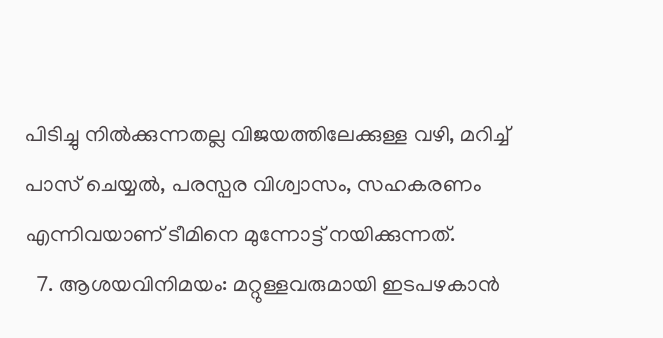പിടിച്ചു നില്‍ക്കുന്നതല്ല വിജയത്തിലേക്കുള്ള വഴി, മറിച്ച് പാസ് ചെയ്യല്‍, പരസ്പര വിശ്വാസം, സഹകരണം എന്നിവയാണ് ടീമിനെ മുന്നോട്ട് നയിക്കുന്നത്.
  7. ആശയവിനിമയം: മറ്റുള്ളവരുമായി ഇടപഴകാന്‍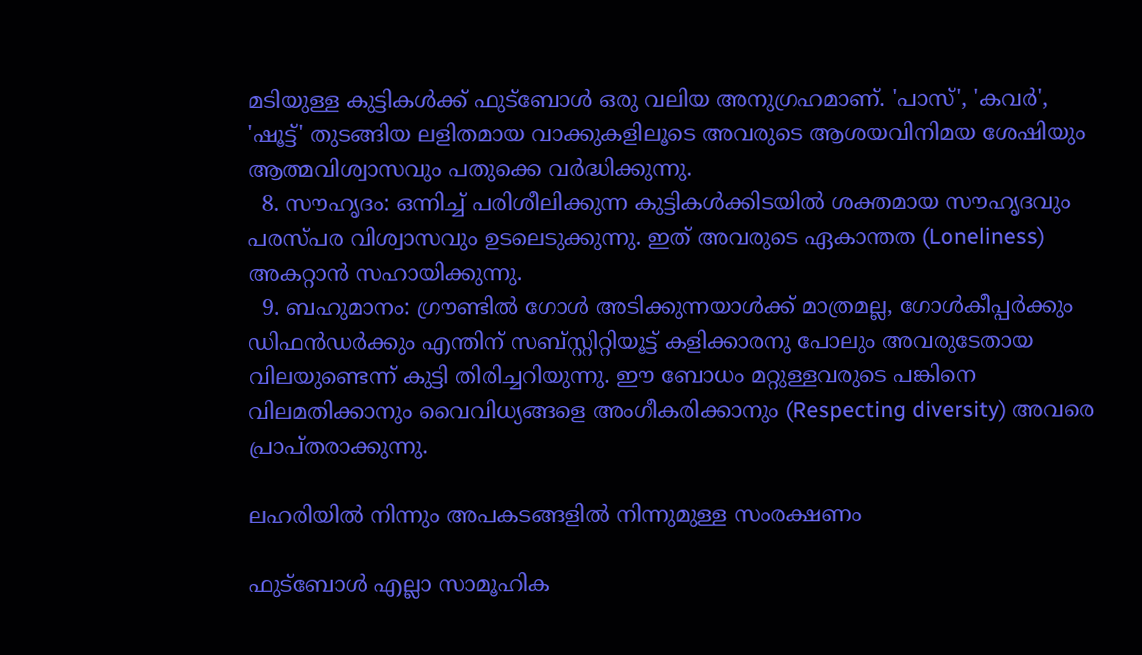മടിയുള്ള കുട്ടികള്‍ക്ക് ഫുട്ബോള്‍ ഒരു വലിയ അനുഗ്രഹമാണ്. 'പാസ്', 'കവര്‍', 'ഷൂട്ട്' തുടങ്ങിയ ലളിതമായ വാക്കുകളിലൂടെ അവരുടെ ആശയവിനിമയ ശേഷിയും ആത്മവിശ്വാസവും പതുക്കെ വര്‍ദ്ധിക്കുന്നു.
  8. സൗഹൃദം: ഒന്നിച്ച് പരിശീലിക്കുന്ന കുട്ടികള്‍ക്കിടയില്‍ ശക്തമായ സൗഹൃദവും പരസ്പര വിശ്വാസവും ഉടലെടുക്കുന്നു. ഇത് അവരുടെ ഏകാന്തത (Loneliness) അകറ്റാന്‍ സഹായിക്കുന്നു.
  9. ബഹുമാനം: ഗ്രൗണ്ടില്‍ ഗോള്‍ അടിക്കുന്നയാള്‍ക്ക് മാത്രമല്ല, ഗോള്‍കീപ്പര്‍ക്കും ഡിഫന്‍ഡര്‍ക്കും എന്തിന് സബ്സ്റ്റിറ്റിയൂട്ട് കളിക്കാരനു പോലും അവരുടേതായ വിലയുണ്ടെന്ന് കുട്ടി തിരിച്ചറിയുന്നു. ഈ ബോധം മറ്റുള്ളവരുടെ പങ്കിനെ വിലമതിക്കാനും വൈവിധ്യങ്ങളെ അംഗീകരിക്കാനും (Respecting diversity) അവരെ പ്രാപ്തരാക്കുന്നു.

ലഹരിയില്‍ നിന്നും അപകടങ്ങളില്‍ നിന്നുമുള്ള സംരക്ഷണം

ഫുട്‌ബോള്‍ എല്ലാ സാമൂഹിക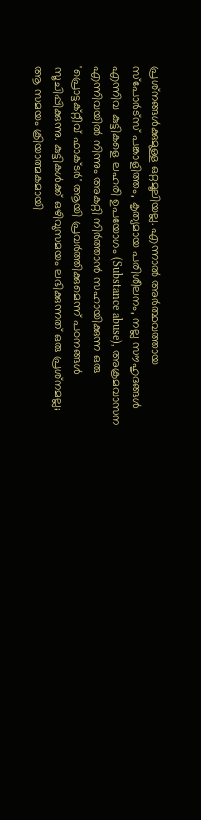പ്രശ്‌നങ്ങള്‍ക്കുമുള്ള ഒറ്റമൂലിയല്ല. എന്നാല്‍ അര്‍ത്ഥവത്തായ സ്‌പോര്‍ട്‌സ് പങ്കാളിത്തം, കൃത്യമായ പരിശീലനം, നല്ല സൗഹൃദങ്ങള്‍ എന്നിവ കുട്ടികളെ ലഹരി ഉപയോഗം (Substance abuse), അക്രമവാസന എന്നിവയില്‍ നിന്നും അകറ്റി നിര്‍ത്താന്‍ സഹായിക്കുന്ന ഒരു 'പ്രൊട്ടക്റ്റീവ് ഫാക്ടര്‍' ആയി പ്രവര്‍ത്തിക്കുമെന്ന് പഠനങ്ങള്‍ സൂചിപ്പിക്കുന്നു. കുട്ടികള്‍ക്ക് ഒഴിവുസമയം ലഭിക്കുന്നത് ഒരു പ്രശ്‌നമല്ല; ആ സമയം ക്രിയാത്മകമായി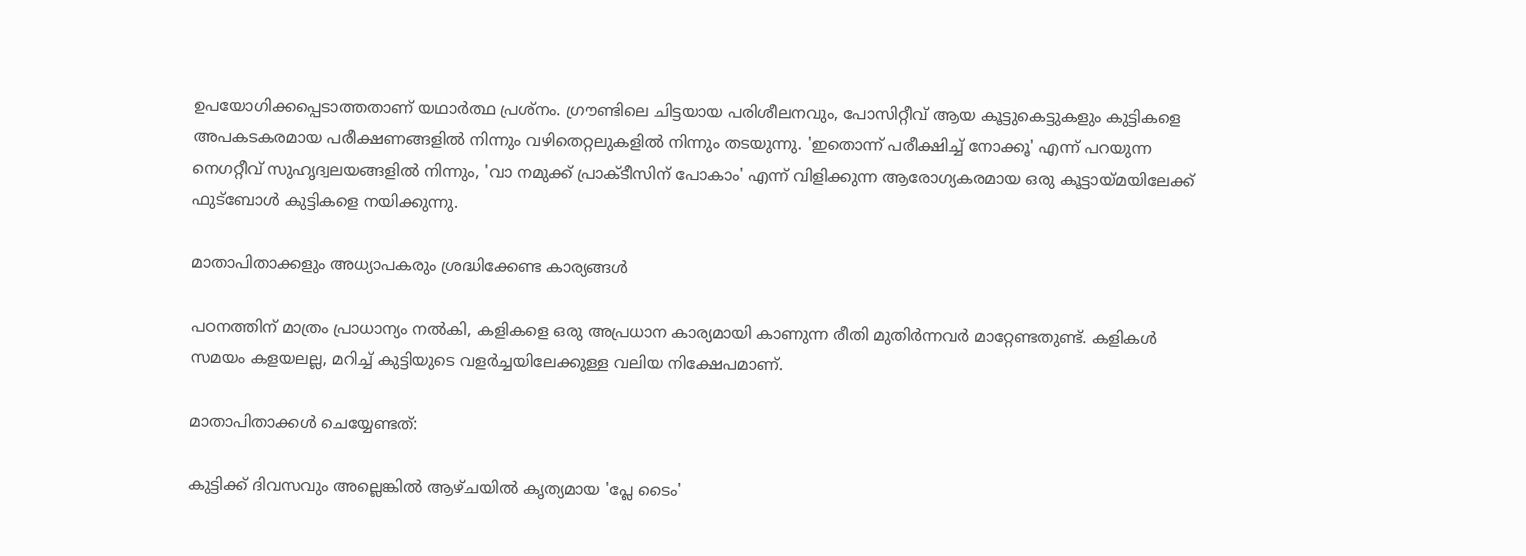ഉപയോഗിക്കപ്പെടാത്തതാണ് യഥാര്‍ത്ഥ പ്രശ്‌നം. ഗ്രൗണ്ടിലെ ചിട്ടയായ പരിശീലനവും, പോസിറ്റീവ് ആയ കൂട്ടുകെട്ടുകളും കുട്ടികളെ അപകടകരമായ പരീക്ഷണങ്ങളില്‍ നിന്നും വഴിതെറ്റലുകളില്‍ നിന്നും തടയുന്നു. 'ഇതൊന്ന് പരീക്ഷിച്ച് നോക്കൂ' എന്ന് പറയുന്ന നെഗറ്റീവ് സുഹൃദ്വലയങ്ങളില്‍ നിന്നും, 'വാ നമുക്ക് പ്രാക്ടീസിന് പോകാം' എന്ന് വിളിക്കുന്ന ആരോഗ്യകരമായ ഒരു കൂട്ടായ്മയിലേക്ക് ഫുട്‌ബോള്‍ കുട്ടികളെ നയിക്കുന്നു.

മാതാപിതാക്കളും അധ്യാപകരും ശ്രദ്ധിക്കേണ്ട കാര്യങ്ങള്‍

പഠനത്തിന് മാത്രം പ്രാധാന്യം നല്‍കി, കളികളെ ഒരു അപ്രധാന കാര്യമായി കാണുന്ന രീതി മുതിര്‍ന്നവര്‍ മാറ്റേണ്ടതുണ്ട്. കളികള്‍ സമയം കളയലല്ല, മറിച്ച് കുട്ടിയുടെ വളര്‍ച്ചയിലേക്കുള്ള വലിയ നിക്ഷേപമാണ്.

മാതാപിതാക്കള്‍ ചെയ്യേണ്ടത്:

കുട്ടിക്ക് ദിവസവും അല്ലെങ്കില്‍ ആഴ്ചയില്‍ കൃത്യമായ 'പ്ലേ ടൈം'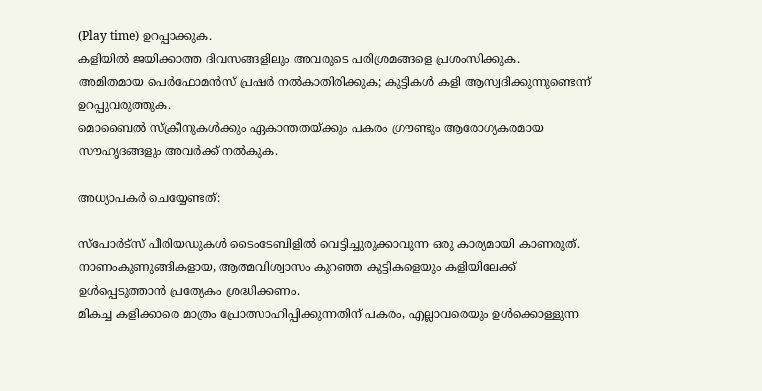(Play time) ഉറപ്പാക്കുക.
കളിയില്‍ ജയിക്കാത്ത ദിവസങ്ങളിലും അവരുടെ പരിശ്രമങ്ങളെ പ്രശംസിക്കുക.
അമിതമായ പെര്‍ഫോമന്‍സ് പ്രഷര്‍ നല്‍കാതിരിക്കുക; കുട്ടികള്‍ കളി ആസ്വദിക്കുന്നുണ്ടെന്ന് ഉറപ്പുവരുത്തുക.
മൊബൈല്‍ സ്‌ക്രീനുകള്‍ക്കും ഏകാന്തതയ്ക്കും പകരം ഗ്രൗണ്ടും ആരോഗ്യകരമായ സൗഹൃദങ്ങളും അവര്‍ക്ക് നല്‍കുക.

അധ്യാപകര്‍ ചെയ്യേണ്ടത്:

സ്‌പോര്‍ട്‌സ് പീരിയഡുകള്‍ ടൈംടേബിളില്‍ വെട്ടിച്ചുരുക്കാവുന്ന ഒരു കാര്യമായി കാണരുത്.
നാണംകുണുങ്ങികളായ, ആത്മവിശ്വാസം കുറഞ്ഞ കുട്ടികളെയും കളിയിലേക്ക് ഉള്‍പ്പെടുത്താന്‍ പ്രത്യേകം ശ്രദ്ധിക്കണം.
മികച്ച കളിക്കാരെ മാത്രം പ്രോത്സാഹിപ്പിക്കുന്നതിന് പകരം, എല്ലാവരെയും ഉള്‍ക്കൊള്ളുന്ന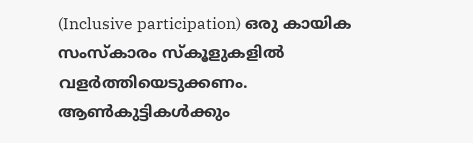(Inclusive participation) ഒരു കായിക സംസ്‌കാരം സ്‌കൂളുകളില്‍ വളര്‍ത്തിയെടുക്കണം.
ആണ്‍കുട്ടികള്‍ക്കും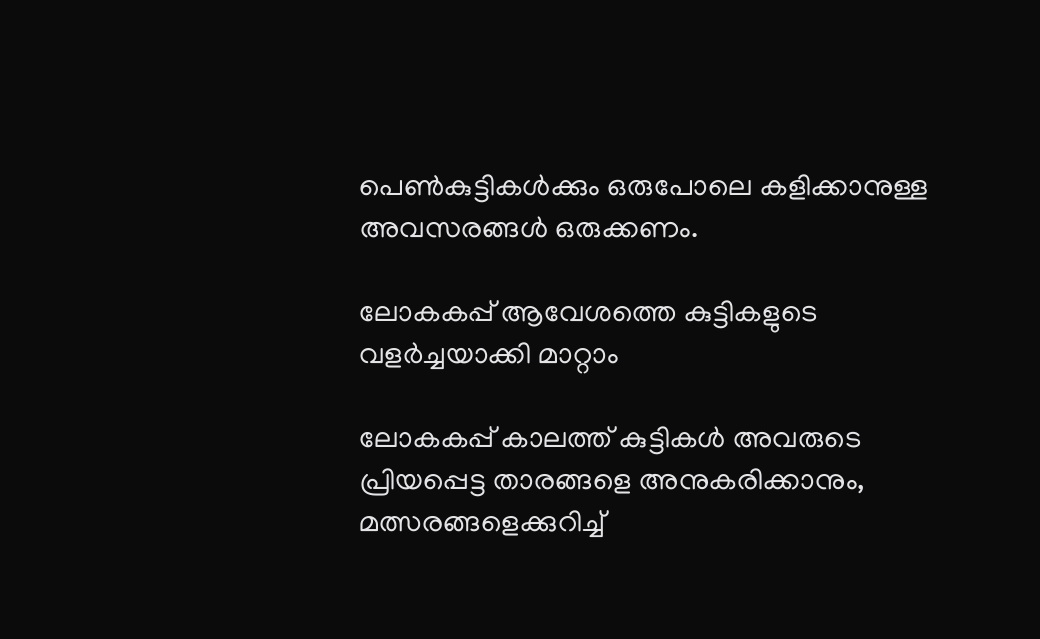പെണ്‍കുട്ടികള്‍ക്കും ഒരുപോലെ കളിക്കാനുള്ള അവസരങ്ങള്‍ ഒരുക്കണം.

ലോകകപ്പ് ആവേശത്തെ കുട്ടികളുടെ വളര്‍ച്ചയാക്കി മാറ്റാം

ലോകകപ്പ് കാലത്ത് കുട്ടികള്‍ അവരുടെ പ്രിയപ്പെട്ട താരങ്ങളെ അനുകരിക്കാനും, മത്സരങ്ങളെക്കുറിച്ച്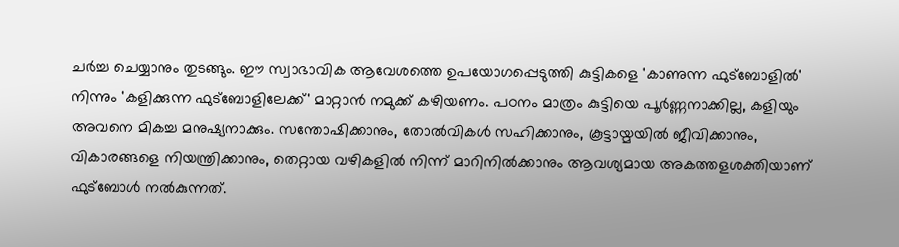ചര്‍ച്ച ചെയ്യാനും തുടങ്ങും. ഈ സ്വാഭാവിക ആവേശത്തെ ഉപയോഗപ്പെടുത്തി കുട്ടികളെ 'കാണുന്ന ഫുട്‌ബോളില്‍' നിന്നും 'കളിക്കുന്ന ഫുട്‌ബോളിലേക്ക്' മാറ്റാന്‍ നമുക്ക് കഴിയണം. പഠനം മാത്രം കുട്ടിയെ പൂര്‍ണ്ണനാക്കില്ല, കളിയും അവനെ മികച്ച മനുഷ്യനാക്കും. സന്തോഷിക്കാനും, തോല്‍വികള്‍ സഹിക്കാനും, കൂട്ടായ്മയില്‍ ജീവിക്കാനും, വികാരങ്ങളെ നിയന്ത്രിക്കാനും, തെറ്റായ വഴികളില്‍ നിന്ന് മാറിനില്‍ക്കാനും ആവശ്യമായ അകത്തളശക്തിയാണ് ഫുട്‌ബോള്‍ നല്‍കുന്നത്.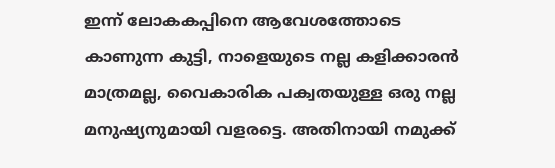ഇന്ന് ലോകകപ്പിനെ ആവേശത്തോടെ കാണുന്ന കുട്ടി, നാളെയുടെ നല്ല കളിക്കാരന്‍ മാത്രമല്ല, വൈകാരിക പക്വതയുള്ള ഒരു നല്ല മനുഷ്യനുമായി വളരട്ടെ. അതിനായി നമുക്ക്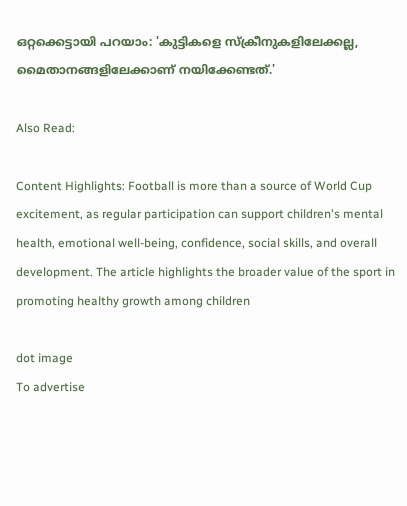ഒറ്റക്കെട്ടായി പറയാം: 'കുട്ടികളെ സ്‌ക്രീനുകളിലേക്കല്ല, മൈതാനങ്ങളിലേക്കാണ് നയിക്കേണ്ടത്.'

Also Read:

Content Highlights: Football is more than a source of World Cup excitement, as regular participation can support children's mental health, emotional well-being, confidence, social skills, and overall development. The article highlights the broader value of the sport in promoting healthy growth among children

dot image
To advertise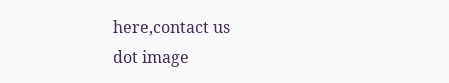here,contact us
dot image